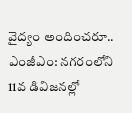వైద్యం అందించరూ..
ఎంజీఎం: నగరంలోని 11వ డివిజనల్లో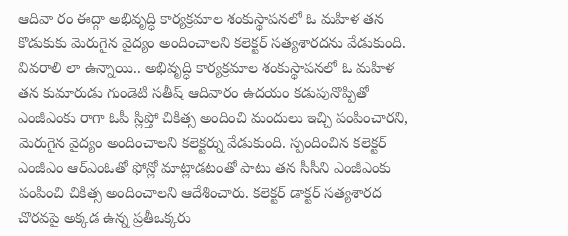ఆదివా రం ఈద్గా అభివృద్ధి కార్యక్రమాల శంకుస్థాపనలో ఓ మహిళ తన కొడుకుకు మెరుగైన వైద్యం అందించాలని కలెక్టర్ సత్యశారదను వేడుకుంది. వివరాలి లా ఉన్నాయి.. అభివృద్ధి కార్యక్రమాల శంకుస్థాపనలో ఓ మహిళ తన కుమారుడు గుండెటి సతీష్ ఆదివారం ఉదయం కడుపునొప్పితో ఎంజీఎంకు రాగా ఓపీ స్లిప్తో చికిత్స అందించి మందులు ఇచ్చి పంపించారని, మెరుగైన వైద్యం అందించాలని కలెక్టర్ను వేడుకుంది. స్పందించిన కలెక్టర్ ఎంజీఎం ఆర్ఎంఓతో ఫోన్లో మాట్లాడటంతో పాటు తన సీసీని ఎంజీఎంకు పంపించి చికిత్స అందించాలని ఆదేశించారు. కలెక్టర్ డాక్టర్ సత్యశారద చొరవపై అక్కడ ఉన్న ప్రతీఒక్కరు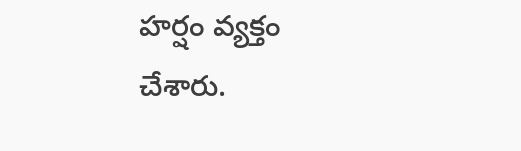హర్షం వ్యక్తం చేశారు.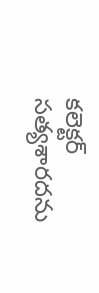కలెక్టర్ సత్యశారదను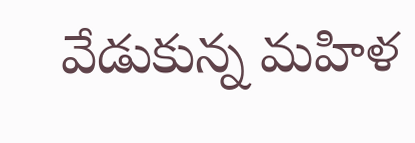వేడుకున్న మహిళ